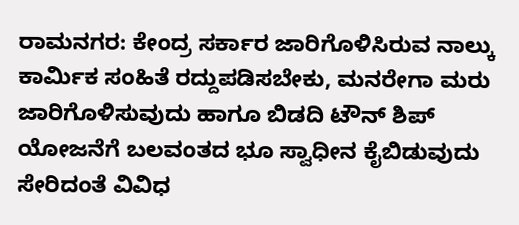ರಾಮನಗರ: ಕೇಂದ್ರ ಸರ್ಕಾರ ಜಾರಿಗೊಳಿಸಿರುವ ನಾಲ್ಕು ಕಾರ್ಮಿಕ ಸಂಹಿತೆ ರದ್ದುಪಡಿಸಬೇಕು, ಮನರೇಗಾ ಮರು ಜಾರಿಗೊಳಿಸುವುದು ಹಾಗೂ ಬಿಡದಿ ಟೌನ್ ಶಿಪ್ ಯೋಜನೆಗೆ ಬಲವಂತದ ಭೂ ಸ್ವಾಧೀನ ಕೈಬಿಡುವುದು ಸೇರಿದಂತೆ ವಿವಿಧ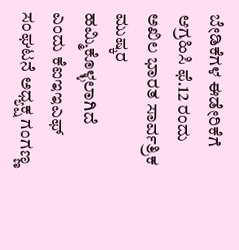ಬೇಡಿಕೆಗಳ ಈಡೇರಿಕೆಗೆ ಆಗ್ರಹಿಸಿ ಫೆ.12 ರಂದು ಅಖಿಲ ಭಾರತ ಸಾರ್ವತ್ರಿಕ ಮುಷ್ಕರ ಹಮ್ಮಿಕೊಳ್ಳಲಾಗಿದೆ ಎಂದು ಕೆಐಇಇಎಫ್ ಸಂಘಟನೆ ಅಧ್ಯಕ್ಷ ಗಂಗಣ್ಣ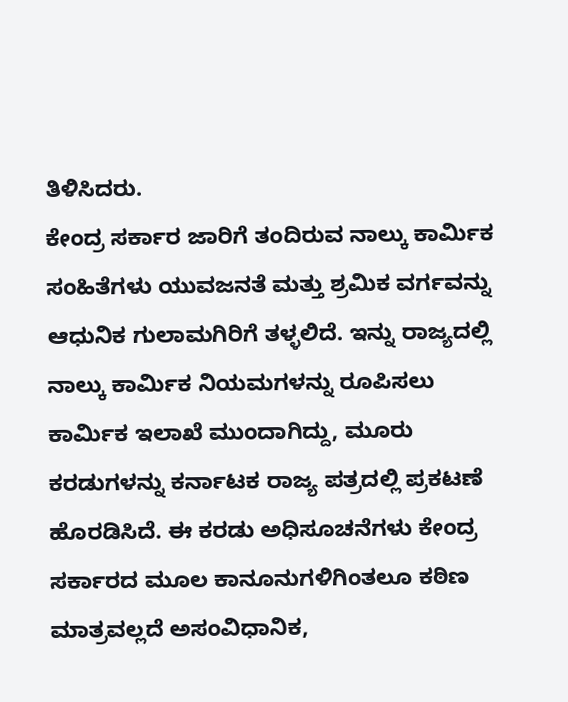ತಿಳಿಸಿದರು.
ಕೇಂದ್ರ ಸರ್ಕಾರ ಜಾರಿಗೆ ತಂದಿರುವ ನಾಲ್ಕು ಕಾರ್ಮಿಕ ಸಂಹಿತೆಗಳು ಯುವಜನತೆ ಮತ್ತು ಶ್ರಮಿಕ ವರ್ಗವನ್ನು ಆಧುನಿಕ ಗುಲಾಮಗಿರಿಗೆ ತಳ್ಳಲಿದೆ. ಇನ್ನು ರಾಜ್ಯದಲ್ಲಿ ನಾಲ್ಕು ಕಾರ್ಮಿಕ ನಿಯಮಗಳನ್ನು ರೂಪಿಸಲು ಕಾರ್ಮಿಕ ಇಲಾಖೆ ಮುಂದಾಗಿದ್ದು, ಮೂರು ಕರಡುಗಳನ್ನು ಕರ್ನಾಟಕ ರಾಜ್ಯ ಪತ್ರದಲ್ಲಿ ಪ್ರಕಟಣೆ ಹೊರಡಿಸಿದೆ. ಈ ಕರಡು ಅಧಿಸೂಚನೆಗಳು ಕೇಂದ್ರ ಸರ್ಕಾರದ ಮೂಲ ಕಾನೂನುಗಳಿಗಿಂತಲೂ ಕಠಿಣ ಮಾತ್ರವಲ್ಲದೆ ಅಸಂವಿಧಾನಿಕ,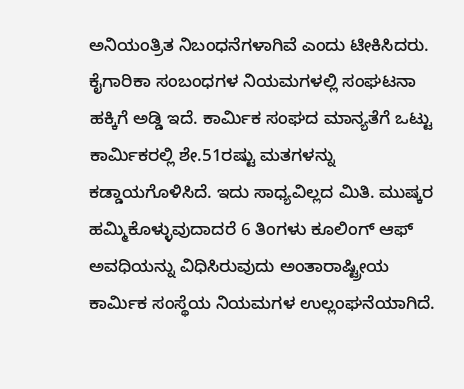ಅನಿಯಂತ್ರಿತ ನಿಬಂಧನೆಗಳಾಗಿವೆ ಎಂದು ಟೀಕಿಸಿದರು.
ಕೈಗಾರಿಕಾ ಸಂಬಂಧಗಳ ನಿಯಮಗಳಲ್ಲಿ ಸಂಘಟನಾ ಹಕ್ಕಿಗೆ ಅಡ್ಡಿ ಇದೆ. ಕಾರ್ಮಿಕ ಸಂಘದ ಮಾನ್ಯತೆಗೆ ಒಟ್ಟು ಕಾರ್ಮಿಕರಲ್ಲಿ ಶೇ.51ರಷ್ಟು ಮತಗಳನ್ನು ಕಡ್ಡಾಯಗೊಳಿಸಿದೆ. ಇದು ಸಾಧ್ಯವಿಲ್ಲದ ಮಿತಿ. ಮುಷ್ಕರ ಹಮ್ಮಿಕೊಳ್ಳುವುದಾದರೆ 6 ತಿಂಗಳು ಕೂಲಿಂಗ್ ಆಫ್ ಅವಧಿಯನ್ನು ವಿಧಿಸಿರುವುದು ಅಂತಾರಾಷ್ಟ್ರೀಯ ಕಾರ್ಮಿಕ ಸಂಸ್ಥೆಯ ನಿಯಮಗಳ ಉಲ್ಲಂಘನೆಯಾಗಿದೆ.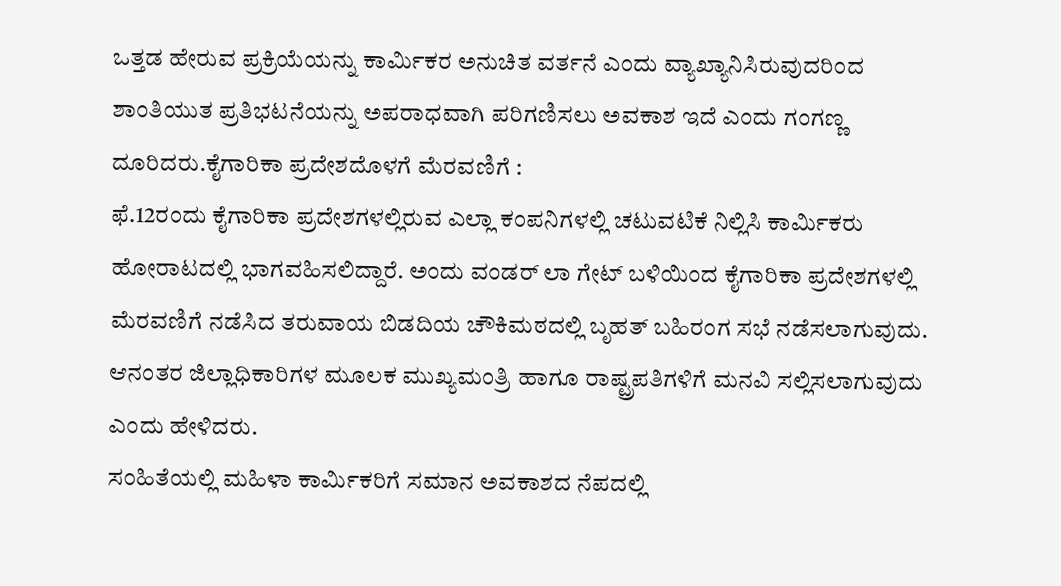ಒತ್ತಡ ಹೇರುವ ಪ್ರಕ್ರಿಯೆಯನ್ನು ಕಾರ್ಮಿಕರ ಅನುಚಿತ ವರ್ತನೆ ಎಂದು ವ್ಯಾಖ್ಯಾನಿಸಿರುವುದರಿಂದ ಶಾಂತಿಯುತ ಪ್ರತಿಭಟನೆಯನ್ನು ಅಪರಾಧವಾಗಿ ಪರಿಗಣಿಸಲು ಅವಕಾಶ ಇದೆ ಎಂದು ಗಂಗಣ್ಣ ದೂರಿದರು.ಕೈಗಾರಿಕಾ ಪ್ರದೇಶದೊಳಗೆ ಮೆರವಣಿಗೆ :
ಫೆ.12ರಂದು ಕೖೆಗಾರಿಕಾ ಪ್ರದೇಶಗಳಲ್ಲಿರುವ ಎಲ್ಲಾ ಕಂಪನಿಗಳಲ್ಲಿ ಚಟುವಟಿಕೆ ನಿಲ್ಲಿಸಿ ಕಾರ್ಮಿಕರು ಹೋರಾಟದಲ್ಲಿ ಭಾಗವಹಿಸಲಿದ್ದಾರೆ. ಅಂದು ವಂಡರ್ ಲಾ ಗೇಟ್ ಬಳಿಯಿಂದ ಕೖೆಗಾರಿಕಾ ಪ್ರದೇಶಗಳಲ್ಲಿ ಮೆರವಣಿಗೆ ನಡೆಸಿದ ತರುವಾಯ ಬಿಡದಿಯ ಚೌಕಿಮಠದಲ್ಲಿ ಬೃಹತ್ ಬಹಿರಂಗ ಸಭೆ ನಡೆಸಲಾಗುವುದು. ಆನಂತರ ಜಿಲ್ಲಾಧಿಕಾರಿಗಳ ಮೂಲಕ ಮುಖ್ಯಮಂತ್ರಿ ಹಾಗೂ ರಾಷ್ಟ್ರಪತಿಗಳಿಗೆ ಮನವಿ ಸಲ್ಲಿಸಲಾಗುವುದು ಎಂದು ಹೇಳಿದರು.
ಸಂಹಿತೆಯಲ್ಲಿ ಮಹಿಳಾ ಕಾರ್ಮಿಕರಿಗೆ ಸಮಾನ ಅವಕಾಶದ ನೆಪದಲ್ಲಿ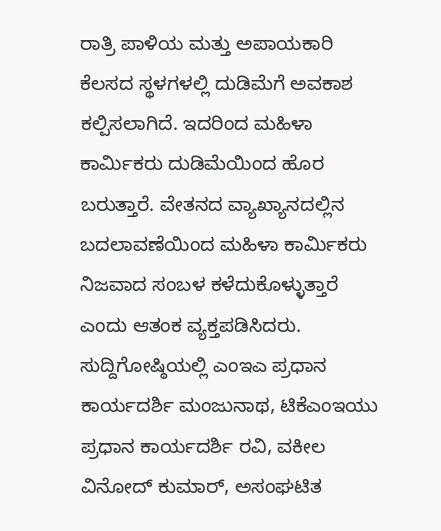ರಾತ್ರಿ ಪಾಳಿಯ ಮತ್ತು ಅಪಾಯಕಾರಿ ಕೆಲಸದ ಸ್ಥಳಗಳಲ್ಲಿ ದುಡಿಮೆಗೆ ಅವಕಾಶ ಕಲ್ಪಿಸಲಾಗಿದೆ. ಇದರಿಂದ ಮಹಿಳಾ ಕಾರ್ಮಿಕರು ದುಡಿಮೆಯಿಂದ ಹೊರ ಬರುತ್ತಾರೆ. ವೇತನದ ವ್ಯಾಖ್ಯಾನದಲ್ಲಿನ ಬದಲಾವಣೆಯಿಂದ ಮಹಿಳಾ ಕಾರ್ಮಿಕರು ನಿಜವಾದ ಸಂಬಳ ಕಳೆದುಕೊಳ್ಳುತ್ತಾರೆ ಎಂದು ಆತಂಕ ವ್ಯಕ್ತಪಡಿಸಿದರು.
ಸುದ್ದಿಗೋಷ್ಠಿಯಲ್ಲಿ ಎಂಇಎ ಪ್ರಧಾನ ಕಾರ್ಯದರ್ಶಿ ಮಂಜುನಾಥ, ಟಿಕೆಎಂಇಯು ಪ್ರಧಾನ ಕಾರ್ಯದರ್ಶಿ ರವಿ, ವಕೀಲ ವಿನೋದ್ ಕುಮಾರ್, ಅಸಂಘಟಿತ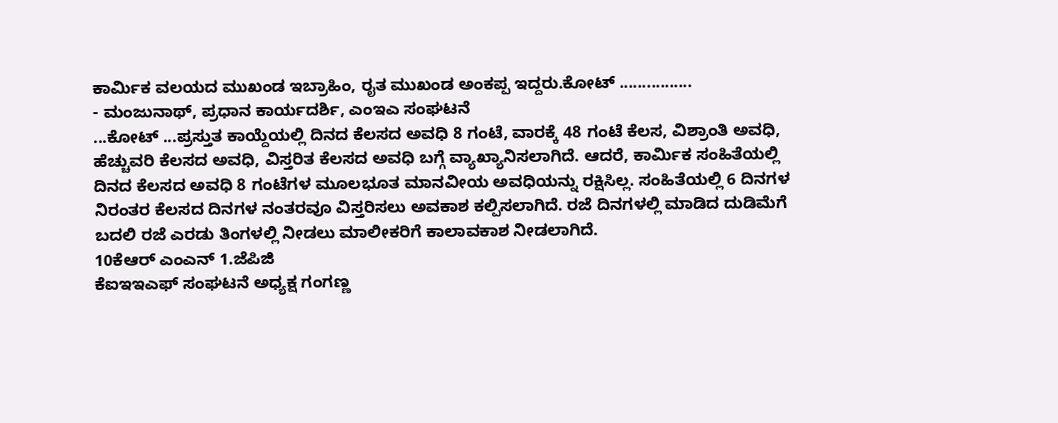ಕಾರ್ಮಿಕ ವಲಯದ ಮುಖಂಡ ಇಬ್ರಾಹಿಂ, ರೖತ ಮುಖಂಡ ಅಂಕಪ್ಪ ಇದ್ದರು.ಕೋಟ್ ................
- ಮಂಜುನಾಥ್, ಪ್ರಧಾನ ಕಾರ್ಯದರ್ಶಿ, ಎಂಇಎ ಸಂಘಟನೆ
...ಕೋಟ್ ...ಪ್ರಸ್ತುತ ಕಾಯ್ದೆಯಲ್ಲಿ ದಿನದ ಕೆಲಸದ ಅವಧಿ 8 ಗಂಟೆ, ವಾರಕ್ಕೆ 48 ಗಂಟೆ ಕೆಲಸ, ವಿಶ್ರಾಂತಿ ಅವಧಿ, ಹೆಚ್ಚುವರಿ ಕೆಲಸದ ಅವಧಿ, ವಿಸ್ತರಿತ ಕೆಲಸದ ಅವಧಿ ಬಗ್ಗೆ ವ್ಯಾಖ್ಯಾನಿಸಲಾಗಿದೆ. ಆದರೆ, ಕಾರ್ಮಿಕ ಸಂಹಿತೆಯಲ್ಲಿ ದಿನದ ಕೆಲಸದ ಅವಧಿ 8 ಗಂಟೆಗಳ ಮೂಲಭೂತ ಮಾನವೀಯ ಅವಧಿಯನ್ನು ರಕ್ಷಿಸಿಲ್ಲ. ಸಂಹಿತೆಯಲ್ಲಿ 6 ದಿನಗಳ ನಿರಂತರ ಕೆಲಸದ ದಿನಗಳ ನಂತರವೂ ವಿಸ್ತರಿಸಲು ಅವಕಾಶ ಕಲ್ಪಿಸಲಾಗಿದೆ. ರಜೆ ದಿನಗಳಲ್ಲಿ ಮಾಡಿದ ದುಡಿಮೆಗೆ ಬದಲಿ ರಜೆ ಎರಡು ತಿಂಗಳಲ್ಲಿ ನೀಡಲು ಮಾಲೀಕರಿಗೆ ಕಾಲಾವಕಾಶ ನೀಡಲಾಗಿದೆ.
10ಕೆಆರ್ ಎಂಎನ್ 1.ಜೆಪಿಜಿ
ಕೆಐಇಇಎಫ್ ಸಂಘಟನೆ ಅಧ್ಯಕ್ಷ ಗಂಗಣ್ಣ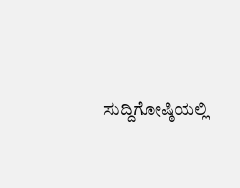ಸುದ್ದಿಗೋಷ್ಠಿಯಲ್ಲಿ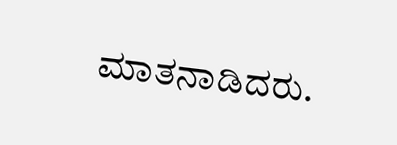ಮಾತನಾಡಿದರು.